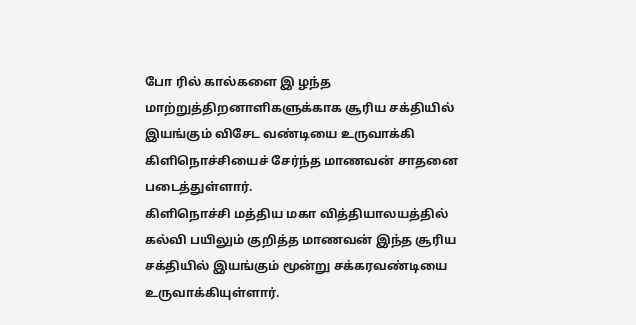போ ரில் கால்களை இ ழந்த மாற்றுத்திறனாளிகளுக்காக சூரிய சக்தியில் இயங்கும் விசேட வண்டியை உருவாக்கி கிளிநொச்சியைச் சேர்ந்த மாணவன் சாதனை படைத்துள்ளார்.
கிளிநொச்சி மத்திய மகா வித்தியாலயத்தில் கல்வி பயிலும் குறித்த மாணவன் இந்த சூரிய சக்தியில் இயங்கும் மூன்று சக்கரவண்டியை உருவாக்கியுள்ளார்.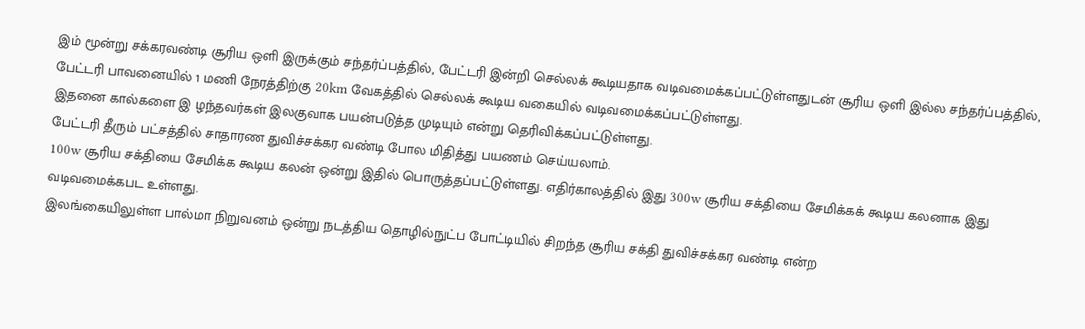இம் மூன்று சக்கரவண்டி சூரிய ஒளி இருக்கும் சந்தர்ப்பத்தில், பேட்டரி இன்றி செல்லக் கூடியதாக வடிவமைக்கப்பட்டுள்ளதுடன் சூரிய ஒளி இல்ல சந்தர்ப்பத்தில், பேட்டரி பாவனையில் 1 மணி நேரத்திற்கு 20km வேகத்தில் செல்லக் கூடிய வகையில் வடிவமைக்கப்பட்டுள்ளது.
இதனை கால்களை இ ழந்தவர்கள் இலகுவாக பயன்படுத்த முடியும் என்று தெரிவிக்கப்பட்டுள்ளது.
பேட்டரி தீரும் பட்சத்தில் சாதாரண துவிச்சக்கர வண்டி போல மிதித்து பயணம் செய்யலாம்.
100w சூரிய சக்தியை சேமிக்க கூடிய கலன் ஒன்று இதில் பொருத்தப்பட்டுள்ளது. எதிர்காலத்தில் இது 300w சூரிய சக்தியை சேமிக்கக் கூடிய கலனாக இது வடிவமைக்கபட உள்ளது.
இலங்கையிலுள்ள பால்மா நிறுவனம் ஒன்று நடத்திய தொழில்நுட்ப போட்டியில் சிறந்த சூரிய சக்தி துவிச்சக்கர வண்டி என்ற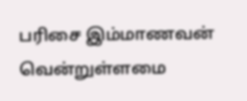பரிசை இம்மாணவன் வென்றுள்ளமை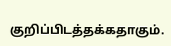குறிப்பிடத்தக்கதாகும்.